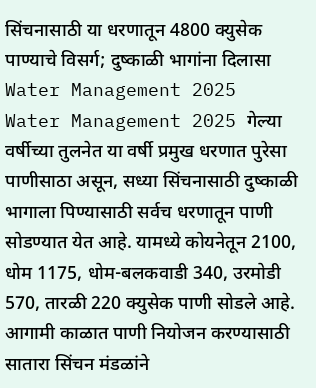सिंचनासाठी या धरणातून 4800 क्युसेक पाण्याचे विसर्ग; दुष्काळी भागांना दिलासा Water Management 2025
Water Management 2025 गेल्या वर्षीच्या तुलनेत या वर्षी प्रमुख धरणात पुरेसा पाणीसाठा असून, सध्या सिंचनासाठी दुष्काळी भागाला पिण्यासाठी सर्वच धरणातून पाणी सोडण्यात येत आहे. यामध्ये कोयनेतून 2100, धोम 1175, धोम-बलकवाडी 340, उरमोडी 570, तारळी 220 क्युसेक पाणी सोडले आहे. आगामी काळात पाणी नियोजन करण्यासाठी सातारा सिंचन मंडळांने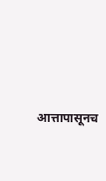आत्तापासूनच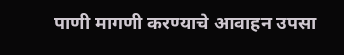पाणी मागणी करण्याचे आवाहन उपसा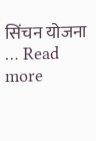सिंचन योजना … Read more